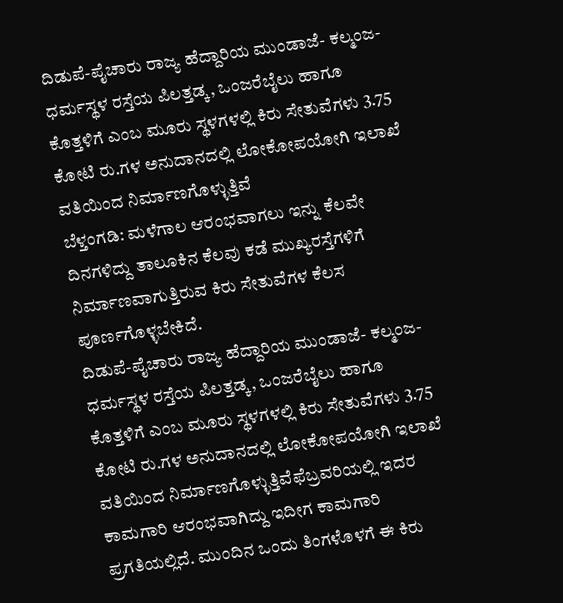ದಿಡುಪೆ-ಪೈಚಾರು ರಾಜ್ಯ ಹೆದ್ದಾರಿಯ ಮುಂಡಾಜೆ- ಕಲ್ಮಂಜ-ಧರ್ಮಸ್ಥಳ ರಸ್ತೆಯ ಪಿಲತ್ತಡ್ಕ, ಒಂಜರೆಬೈಲು ಹಾಗೂ ಕೊತ್ತಳಿಗೆ ಎಂಬ ಮೂರು ಸ್ಥಳಗಳಲ್ಲಿ ಕಿರು ಸೇತುವೆಗಳು 3.75 ಕೋಟಿ ರು.ಗಳ ಅನುದಾನದಲ್ಲಿ ಲೋಕೋಪಯೋಗಿ ಇಲಾಖೆ ವತಿಯಿಂದ ನಿರ್ಮಾಣಗೊಳ್ಳುತ್ತಿವೆ
ಬೆಳ್ತಂಗಡಿ: ಮಳೆಗಾಲ ಆರಂಭವಾಗಲು ಇನ್ನು ಕೆಲವೇ ದಿನಗಳಿದ್ದು ತಾಲೂಕಿನ ಕೆಲವು ಕಡೆ ಮುಖ್ಯರಸ್ತೆಗಳಿಗೆ ನಿರ್ಮಾಣವಾಗುತ್ತಿರುವ ಕಿರು ಸೇತುವೆಗಳ ಕೆಲಸ ಪೂರ್ಣಗೊಳ್ಳಬೇಕಿದೆ.
ದಿಡುಪೆ-ಪೈಚಾರು ರಾಜ್ಯ ಹೆದ್ದಾರಿಯ ಮುಂಡಾಜೆ- ಕಲ್ಮಂಜ-ಧರ್ಮಸ್ಥಳ ರಸ್ತೆಯ ಪಿಲತ್ತಡ್ಕ, ಒಂಜರೆಬೈಲು ಹಾಗೂ ಕೊತ್ತಳಿಗೆ ಎಂಬ ಮೂರು ಸ್ಥಳಗಳಲ್ಲಿ ಕಿರು ಸೇತುವೆಗಳು 3.75 ಕೋಟಿ ರು.ಗಳ ಅನುದಾನದಲ್ಲಿ ಲೋಕೋಪಯೋಗಿ ಇಲಾಖೆ ವತಿಯಿಂದ ನಿರ್ಮಾಣಗೊಳ್ಳುತ್ತಿವೆಫೆಬ್ರವರಿಯಲ್ಲಿ ಇದರ ಕಾಮಗಾರಿ ಆರಂಭವಾಗಿದ್ದು ಇದೀಗ ಕಾಮಗಾರಿ ಪ್ರಗತಿಯಲ್ಲಿದೆ. ಮುಂದಿನ ಒಂದು ತಿಂಗಳೊಳಗೆ ಈ ಕಿರು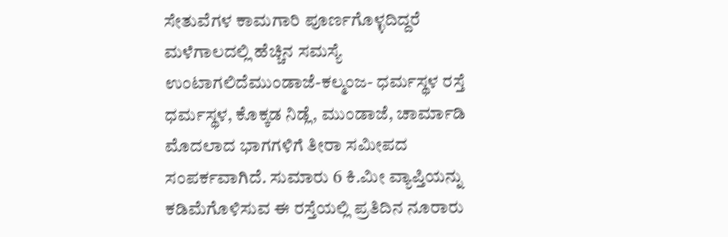ಸೇತುವೆಗಳ ಕಾಮಗಾರಿ ಪೂರ್ಣಗೊಳ್ಳದಿದ್ದರೆ ಮಳೆಗಾಲದಲ್ಲಿ ಹೆಚ್ಚಿನ ಸಮಸ್ಯೆ ಉಂಟಾಗಲಿದೆಮುಂಡಾಜೆ-ಕಲ್ಮಂಜ- ಧರ್ಮಸ್ಥಳ ರಸ್ತೆ ಧರ್ಮಸ್ಥಳ, ಕೊಕ್ಕಡ ನಿಡ್ಲೆ, ಮುಂಡಾಜೆ, ಚಾರ್ಮಾಡಿ ಮೊದಲಾದ ಭಾಗಗಳಿಗೆ ತೀರಾ ಸಮೀಪದ ಸಂಪರ್ಕವಾಗಿದೆ. ಸುಮಾರು 6 ಕಿ.ಮೀ ವ್ಯಾಪ್ತಿಯನ್ನು ಕಡಿಮೆಗೊಳಿಸುವ ಈ ರಸ್ತೆಯಲ್ಲಿ ಪ್ರತಿದಿನ ನೂರಾರು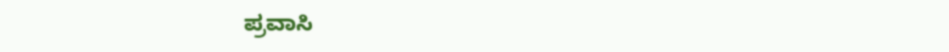ಪ್ರವಾಸಿ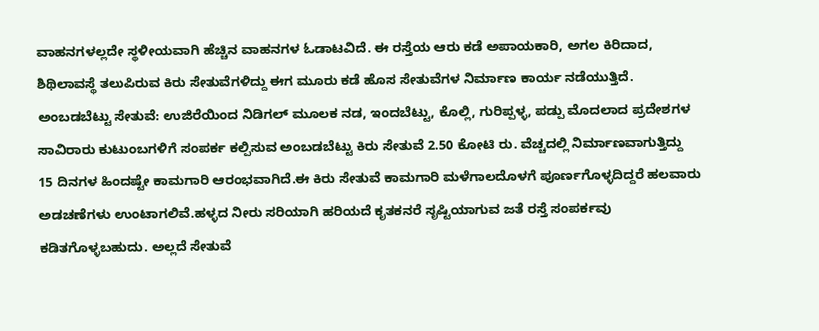ವಾಹನಗಳಲ್ಲದೇ ಸ್ಥಳೀಯವಾಗಿ ಹೆಚ್ಚಿನ ವಾಹನಗಳ ಓಡಾಟವಿದೆ. ಈ ರಸ್ತೆಯ ಆರು ಕಡೆ ಅಪಾಯಕಾರಿ, ಅಗಲ ಕಿರಿದಾದ, ಶಿಥಿಲಾವಸ್ಥೆ ತಲುಪಿರುವ ಕಿರು ಸೇತುವೆಗಳಿದ್ದು ಈಗ ಮೂರು ಕಡೆ ಹೊಸ ಸೇತುವೆಗಳ ನಿರ್ಮಾಣ ಕಾರ್ಯ ನಡೆಯುತ್ತಿದೆ.
ಅಂಬಡಬೆಟ್ಟು ಸೇತುವೆ: ಉಜಿರೆಯಿಂದ ನಿಡಿಗಲ್ ಮೂಲಕ ನಡ, ಇಂದಬೆಟ್ಟು, ಕೊಲ್ಲಿ, ಗುರಿಪ್ಪಳ್ಳ, ಪಡ್ಪು ಮೊದಲಾದ ಪ್ರದೇಶಗಳ ಸಾವಿರಾರು ಕುಟುಂಬಗಳಿಗೆ ಸಂಪರ್ಕ ಕಲ್ಪಿಸುವ ಅಂಬಡಬೆಟ್ಟು ಕಿರು ಸೇತುವೆ 2.50 ಕೋಟಿ ರು. ವೆಚ್ಚದಲ್ಲಿ ನಿರ್ಮಾಣವಾಗುತ್ತಿದ್ದು 15 ದಿನಗಳ ಹಿಂದಷ್ಟೇ ಕಾಮಗಾರಿ ಆರಂಭವಾಗಿದೆ.ಈ ಕಿರು ಸೇತುವೆ ಕಾಮಗಾರಿ ಮಳೆಗಾಲದೊಳಗೆ ಪೂರ್ಣಗೊಳ್ಳದಿದ್ದರೆ ಹಲವಾರು ಅಡಚಣೆಗಳು ಉಂಟಾಗಲಿವೆ.ಹಳ್ಳದ ನೀರು ಸರಿಯಾಗಿ ಹರಿಯದೆ ಕೃತಕನರೆ ಸೃಷ್ಟಿಯಾಗುವ ಜತೆ ರಸ್ತೆ ಸಂಪರ್ಕವು ಕಡಿತಗೊಳ್ಳಬಹುದು. ಅಲ್ಲದೆ ಸೇತುವೆ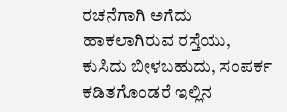ರಚನೆಗಾಗಿ ಅಗೆದು ಹಾಕಲಾಗಿರುವ ರಸ್ತೆಯು, ಕುಸಿದು ಬೀಳಬಹುದು, ಸಂಪರ್ಕ ಕಡಿತಗೊಂಡರೆ ಇಲ್ಲಿನ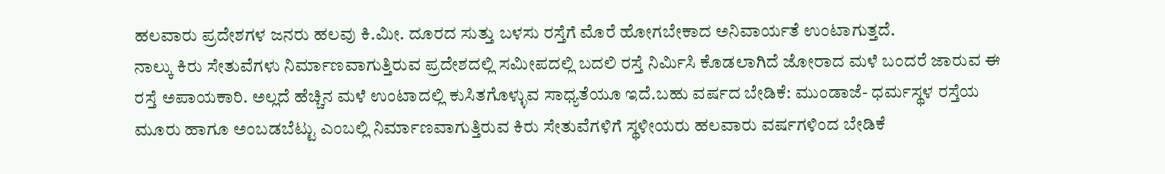ಹಲವಾರು ಪ್ರದೇಶಗಳ ಜನರು ಹಲವು ಕಿ.ಮೀ. ದೂರದ ಸುತ್ತು ಬಳಸು ರಸ್ತೆಗೆ ಮೊರೆ ಹೋಗಬೇಕಾದ ಅನಿವಾರ್ಯತೆ ಉಂಟಾಗುತ್ತದೆ.
ನಾಲ್ಕು ಕಿರು ಸೇತುವೆಗಳು ನಿರ್ಮಾಣವಾಗುತ್ತಿರುವ ಪ್ರದೇಶದಲ್ಲಿ ಸಮೀಪದಲ್ಲಿ ಬದಲಿ ರಸ್ತೆ ನಿರ್ಮಿಸಿ ಕೊಡಲಾಗಿದೆ ಜೋರಾದ ಮಳೆ ಬಂದರೆ ಜಾರುವ ಈ ರಸ್ತೆ ಅಪಾಯಕಾರಿ. ಅಲ್ಲದೆ ಹೆಚ್ಚಿನ ಮಳೆ ಉಂಟಾದಲ್ಲಿ ಕುಸಿತಗೊಳ್ಳುವ ಸಾಧ್ಯತೆಯೂ ಇದೆ.ಬಹು ವರ್ಷದ ಬೇಡಿಕೆ: ಮುಂಡಾಜೆ- ಧರ್ಮಸ್ಥಳ ರಸ್ತೆಯ ಮೂರು ಹಾಗೂ ಅಂಬಡಬೆಟ್ಟು ಎಂಬಲ್ಲಿ ನಿರ್ಮಾಣವಾಗುತ್ತಿರುವ ಕಿರು ಸೇತುವೆಗಳಿಗೆ ಸ್ಥಳೀಯರು ಹಲವಾರು ವರ್ಷಗಳಿಂದ ಬೇಡಿಕೆ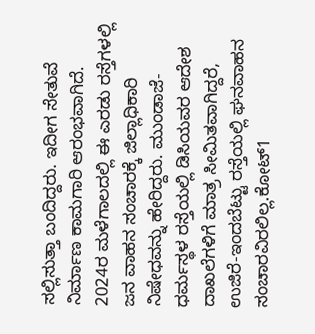ಸಲ್ಲಿಸುತ್ತಾ ಬಂದಿದ್ದರು. ಇದೀಗ ಸೇತುವೆ ನಿರ್ಮಾಣ ಕಾಮಗಾರಿ ಆರಂಭವಾಗಿದೆ. 2024ರ ಮಳೆಗಾಲದಲ್ಲಿ ಈ ಎರಡು ರಸ್ತೆಗಳಲ್ಲಿ ಜನ ವಾಹನ ಸಂಚಾರಕ್ಕೆ ಜಿಲ್ಲಾಧಿಕಾರಿ ನಿಷೇಧವನ್ನು ಹೇರಿದ್ದರು. ಮುಂಡಾಜೆ- ಧರ್ಮಸ್ಥಳ ರಸ್ತೆಯಲ್ಲಿ ಡಿಸಿಯವರ ಆದೇಶ ದಾಖಲೆಗಳಿಗೆ ಮಾತ್ರ ಸೀಮಿತವಾಗಿದ್ದರೆ, ಉಜಿರೆ-ಇಂದಬೆಟ್ಟು ರಸ್ತೆಯಲ್ಲಿ ಘನವಾಹನ ಸಂಚಾರವಿರಲಿಲ್ಲ.ಕೋಟ್1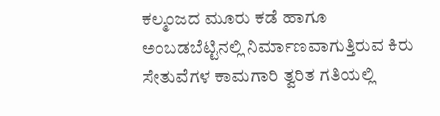ಕಲ್ಮಂಜದ ಮೂರು ಕಡೆ ಹಾಗೂ ಅಂಬಡಬೆಟ್ಟಿನಲ್ಲಿ ನಿರ್ಮಾಣವಾಗುತ್ತಿರುವ ಕಿರು ಸೇತುವೆಗಳ ಕಾಮಗಾರಿ ತ್ವರಿತ ಗತಿಯಲ್ಲಿ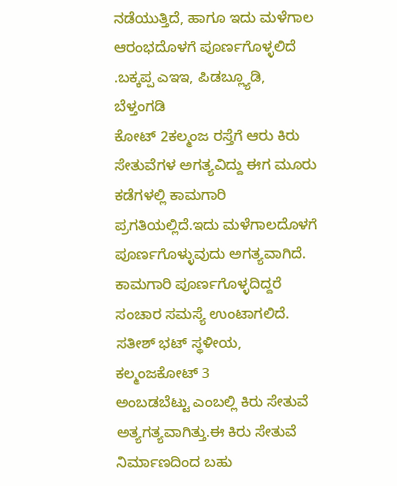ನಡೆಯುತ್ತಿದೆ, ಹಾಗೂ ಇದು ಮಳೆಗಾಲ ಆರಂಭದೊಳಗೆ ಪೂರ್ಣಗೊಳ್ಳಲಿದೆ .ಬಕ್ಕಪ್ಪ ಎಇಇ, ಪಿಡಬ್ಲ್ಯೂಡಿ, ಬೆಳ್ತಂಗಡಿ
ಕೋಟ್ 2ಕಲ್ಮಂಜ ರಸ್ತೆಗೆ ಆರು ಕಿರು ಸೇತುವೆಗಳ ಅಗತ್ಯವಿದ್ದು ಈಗ ಮೂರು ಕಡೆಗಳಲ್ಲಿ ಕಾಮಗಾರಿ ಪ್ರಗತಿಯಲ್ಲಿದೆ.ಇದು ಮಳೆಗಾಲದೊಳಗೆ ಪೂರ್ಣಗೊಳ್ಳುವುದು ಅಗತ್ಯವಾಗಿದೆ. ಕಾಮಗಾರಿ ಪೂರ್ಣಗೊಳ್ಳದಿದ್ದರೆ ಸಂಚಾರ ಸಮಸ್ಯೆ ಉಂಟಾಗಲಿದೆ.
ಸತೀಶ್ ಭಟ್ ಸ್ಥಳೀಯ, ಕಲ್ಮಂಜಕೋಟ್ 3
ಅಂಬಡಬೆಟ್ಟು ಎಂಬಲ್ಲಿ ಕಿರು ಸೇತುವೆ ಅತ್ಯಗತ್ಯವಾಗಿತ್ತು.ಈ ಕಿರು ಸೇತುವೆ ನಿರ್ಮಾಣದಿಂದ ಬಹು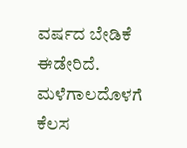ವರ್ಷದ ಬೇಡಿಕೆ ಈಡೇರಿದೆ. ಮಳೆಗಾಲದೊಳಗೆ ಕೆಲಸ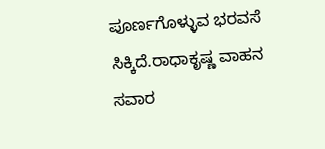ಪೂರ್ಣಗೊಳ್ಳುವ ಭರವಸೆ ಸಿಕ್ಕಿದೆ.ರಾಧಾಕೃಷ್ಣ ವಾಹನ ಸವಾರ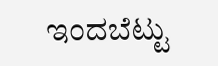ಇಂದಬೆಟ್ಟು